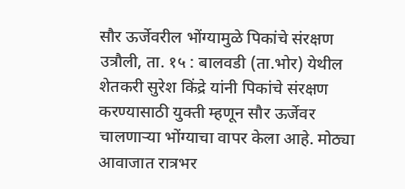सौर ऊर्जेवरील भोंग्यामुळे पिकांचे संरक्षण
उत्रौली, ता. १५ : बालवडी (ता.भोर) येथील शेतकरी सुरेश किंद्रे यांनी पिकांचे संरक्षण करण्यासाठी युक्ती म्हणून सौर ऊर्जेवर चालणाऱ्या भोंग्याचा वापर केला आहे. मोठ्या आवाजात रात्रभर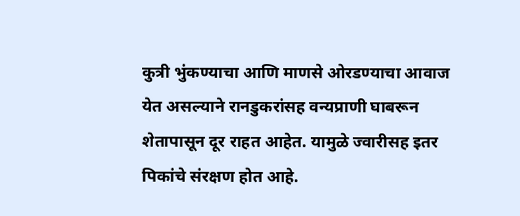कुत्री भुंकण्याचा आणि माणसे ओरडण्याचा आवाज येत असल्याने रानडुकरांसह वन्यप्राणी घाबरून शेतापासून दूर राहत आहेत. यामुळे ज्वारीसह इतर पिकांचे संरक्षण होत आहे.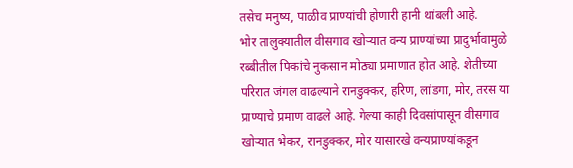तसेच मनुष्य, पाळीव प्राण्यांची होणारी हानी थांबली आहे.
भोर तालुक्यातील वीसगाव खोऱ्यात वन्य प्राण्यांच्या प्रादुर्भावामुळे रब्बीतील पिकांचे नुकसान मोठ्या प्रमाणात होत आहे. शेतीच्या परिरात जंगल वाढल्याने रानडुक्कर, हरिण, लांडगा, मोर, तरस या प्राण्याचे प्रमाण वाढले आहे. गेल्या काही दिवसांपासून वीसगाव खोऱ्यात भेकर, रानडुक्कर, मोर यासारखे वन्यप्राण्यांकडून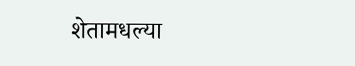शेतामधल्या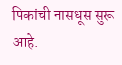पिकांची नासधूस सुरू आहे.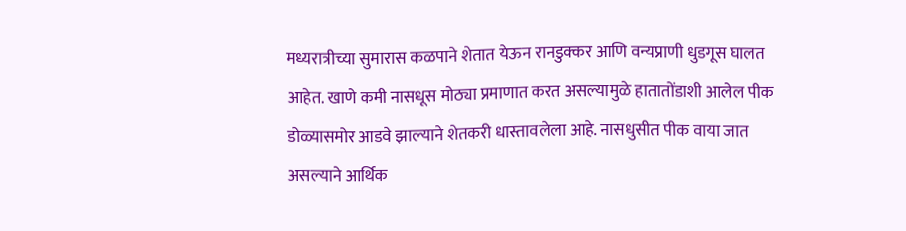मध्यरात्रीच्या सुमारास कळपाने शेतात येऊन रानडुक्कर आणि वन्यप्राणी धुडगूस घालत आहेत. खाणे कमी नासधूस मोठ्या प्रमाणात करत असल्यामुळे हातातोंडाशी आलेल पीक डोळ्यासमोर आडवे झाल्याने शेतकरी धास्तावलेला आहे. नासधुसीत पीक वाया जात असल्याने आर्थिक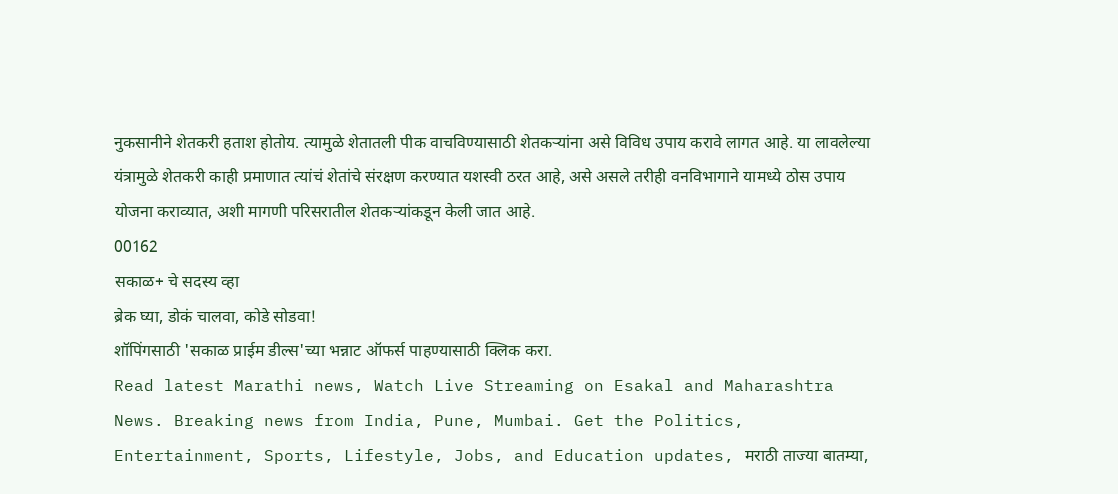नुकसानीने शेतकरी हताश होतोय. त्यामुळे शेतातली पीक वाचविण्यासाठी शेतकऱ्यांना असे विविध उपाय करावे लागत आहे. या लावलेल्या यंत्रामुळे शेतकरी काही प्रमाणात त्यांचं शेतांचे संरक्षण करण्यात यशस्वी ठरत आहे, असे असले तरीही वनविभागाने यामध्ये ठोस उपाय योजना कराव्यात, अशी मागणी परिसरातील शेतकऱ्यांकडून केली जात आहे.
00162
सकाळ+ चे सदस्य व्हा
ब्रेक घ्या, डोकं चालवा, कोडे सोडवा!
शॉपिंगसाठी 'सकाळ प्राईम डील्स'च्या भन्नाट ऑफर्स पाहण्यासाठी क्लिक करा.
Read latest Marathi news, Watch Live Streaming on Esakal and Maharashtra News. Breaking news from India, Pune, Mumbai. Get the Politics, Entertainment, Sports, Lifestyle, Jobs, and Education updates, मराठी ताज्या बातम्या,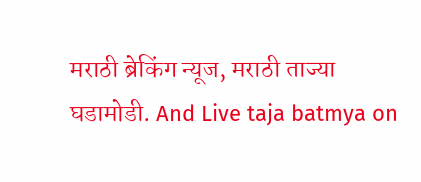मराठी ब्रेकिंग न्यूज, मराठी ताज्या घडामोडी. And Live taja batmya on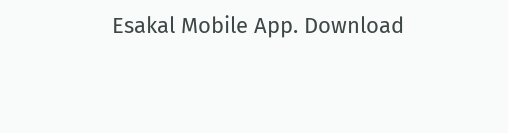Esakal Mobile App. Download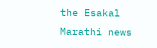the Esakal Marathi news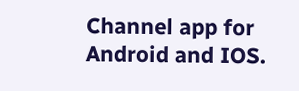Channel app for Android and IOS.